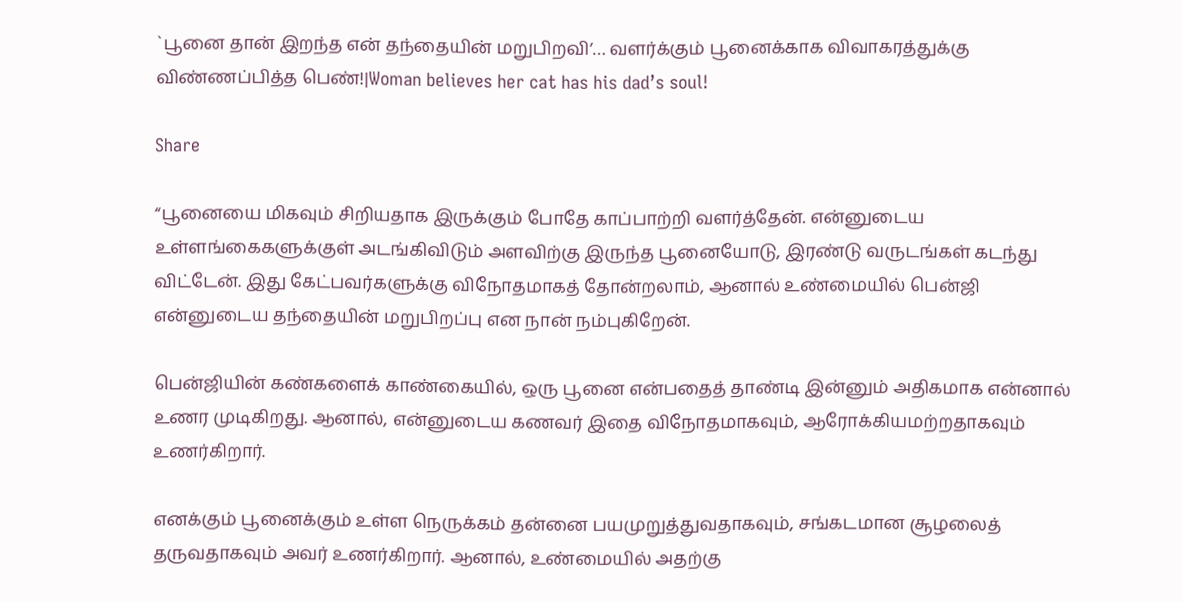`பூனை தான் இறந்த என் தந்தையின் மறுபிறவி’… வளர்க்கும் பூனைக்காக விவாகரத்துக்கு விண்ணப்பித்த பெண்!|Woman believes her cat has his dad’s soul!

Share

“பூனையை மிகவும் சிறியதாக இருக்கும் போதே காப்பாற்றி வளர்த்தேன். என்னுடைய உள்ளங்கைகளுக்குள் அடங்கிவிடும் அளவிற்கு இருந்த பூனையோடு, இரண்டு வருடங்கள் கடந்து விட்டேன். இது கேட்பவர்களுக்கு விநோதமாகத் தோன்றலாம், ஆனால் உண்மையில் பென்ஜி என்னுடைய தந்தையின் மறுபிறப்பு என நான் நம்புகிறேன்.

பென்ஜியின் கண்களைக் காண்கையில், ஒரு பூனை என்பதைத் தாண்டி இன்னும் அதிகமாக என்னால் உணர முடிகிறது. ஆனால், என்னுடைய கணவர் இதை விநோதமாகவும், ஆரோக்கியமற்றதாகவும் உணர்கிறார்.

எனக்கும் பூனைக்கும் உள்ள நெருக்கம் தன்னை பயமுறுத்துவதாகவும், சங்கடமான சூழலைத் தருவதாகவும் அவர் உணர்கிறார். ஆனால், உண்மையில் அதற்கு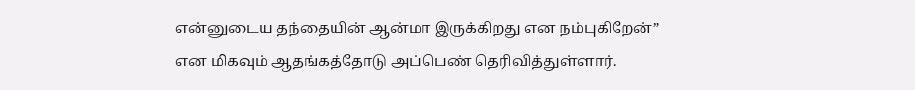என்னுடைய தந்தையின் ஆன்மா இருக்கிறது என நம்புகிறேன்” என மிகவும் ஆதங்கத்தோடு அப்பெண் தெரிவித்துள்ளார்.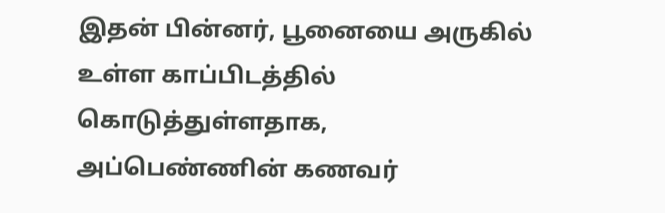இதன் பின்னர், பூனையை அருகில் உள்ள காப்பிடத்தில் கொடுத்துள்ளதாக, அப்பெண்ணின் கணவர்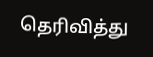தெரிவித்து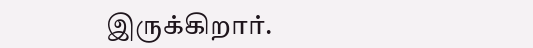இருக்கிறார்.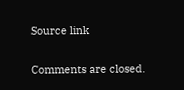Source link

Comments are closed.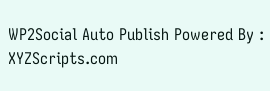WP2Social Auto Publish Powered By : XYZScripts.com